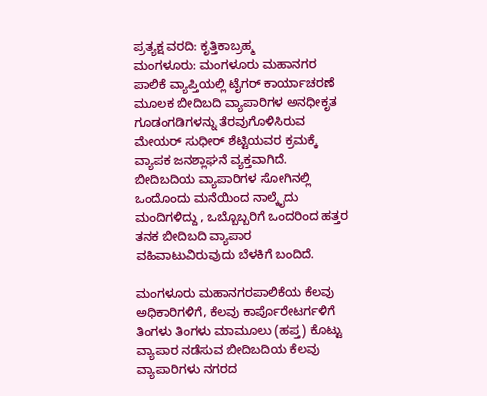ಪ್ರತ್ಯಕ್ಷ ವರದಿ: ಕೃತ್ತಿಕಾಬ್ರಹ್ಮ
ಮಂಗಳೂರು: ಮಂಗಳೂರು ಮಹಾನಗರ ಪಾಲಿಕೆ ವ್ಯಾಪ್ತಿಯಲ್ಲಿ ಟೈಗರ್ ಕಾರ್ಯಾಚರಣೆ ಮೂಲಕ ಬೀದಿಬದಿ ವ್ಯಾಪಾರಿಗಳ ಅನಧೀಕೃತ ಗೂಡಂಗಡಿಗಳನ್ನು ತೆರವುಗೊಳಿಸಿರುವ ಮೇಯರ್ ಸುಧೀರ್ ಶೆಟ್ಟಿಯವರ ಕ್ರಮಕ್ಕೆ ವ್ಯಾಪಕ ಜನಶ್ಲಾಘನೆ ವ್ಯಕ್ತವಾಗಿದೆ.
ಬೀದಿಬದಿಯ ವ್ಯಾಪಾರಿಗಳ ಸೋಗಿನಲ್ಲಿ ಒಂದೊಂದು ಮನೆಯಿಂದ ನಾಲ್ಕೈದು ಮಂದಿಗಳಿದ್ದು , ಒಬ್ಬೊಬ್ಬರಿಗೆ ಒಂದರಿಂದ ಹತ್ತರ ತನಕ ಬೀದಿಬದಿ ವ್ಯಾಪಾರ ವಹಿವಾಟುವಿರುವುದು ಬೆಳಕಿಗೆ ಬಂದಿದೆ.

ಮಂಗಳೂರು ಮಹಾನಗರಪಾಲಿಕೆಯ ಕೆಲವು ಅಧಿಕಾರಿಗಳಿಗೆ, ಕೆಲವು ಕಾರ್ಪೊರೇಟರ್ಗಳಿಗೆ ತಿಂಗಳು ತಿಂಗಳು ಮಾಮೂಲು (ಹಪ್ತ) ಕೊಟ್ಟು ವ್ಯಾಪಾರ ನಡೆಸುವ ಬೀದಿಬದಿಯ ಕೆಲವು ವ್ಯಾಪಾರಿಗಳು ನಗರದ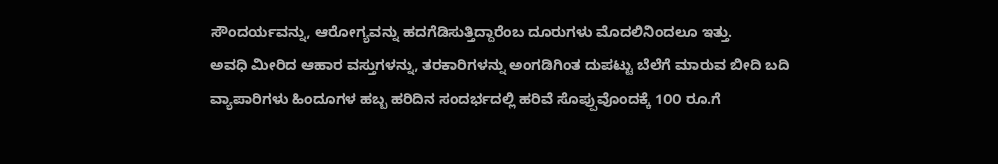ಸೌಂದರ್ಯವನ್ನು, ಆರೋಗ್ಯವನ್ನು ಹದಗೆಡಿಸುತ್ತಿದ್ದಾರೆಂಬ ದೂರುಗಳು ಮೊದಲಿನಿಂದಲೂ ಇತ್ತು.
ಅವಧಿ ಮೀರಿದ ಆಹಾರ ವಸ್ತುಗಳನ್ನು, ತರಕಾರಿಗಳನ್ನು ಅಂಗಡಿಗಿಂತ ದುಪಟ್ಟು ಬೆಲೆಗೆ ಮಾರುವ ಬೀದಿ ಬದಿ ವ್ಯಾಪಾರಿಗಳು ಹಿಂದೂಗಳ ಹಬ್ಬ ಹರಿದಿನ ಸಂದರ್ಭದಲ್ಲಿ ಹರಿವೆ ಸೊಪ್ಪುವೊಂದಕ್ಕೆ 1೦೦ ರೂ.ಗೆ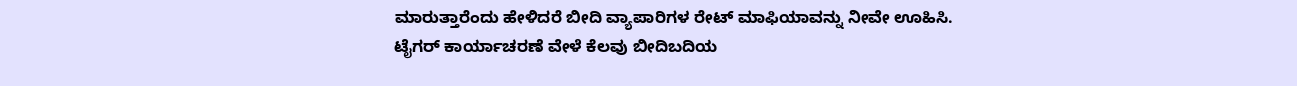ಮಾರುತ್ತಾರೆಂದು ಹೇಳಿದರೆ ಬೀದಿ ವ್ಯಾಪಾರಿಗಳ ರೇಟ್ ಮಾಫಿಯಾವನ್ನು ನೀವೇ ಊಹಿಸಿ.
ಟೈಗರ್ ಕಾರ್ಯಾಚರಣೆ ವೇಳೆ ಕೆಲವು ಬೀದಿಬದಿಯ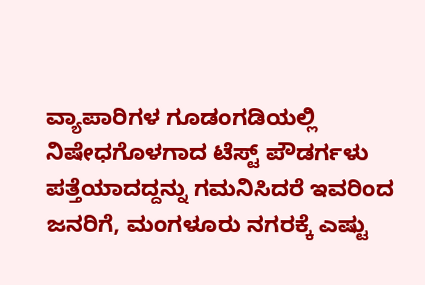ವ್ಯಾಪಾರಿಗಳ ಗೂಡಂಗಡಿಯಲ್ಲಿ ನಿಷೇಧಗೊಳಗಾದ ಟೆಸ್ಟ್ ಪೌಡರ್ಗಳು ಪತ್ತೆಯಾದದ್ದನ್ನು ಗಮನಿಸಿದರೆ ಇವರಿಂದ ಜನರಿಗೆ, ಮಂಗಳೂರು ನಗರಕ್ಕೆ ಎಷ್ಟು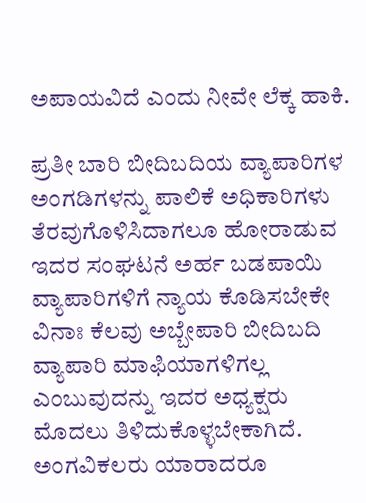ಅಪಾಯವಿದೆ ಎಂದು ನೀವೇ ಲೆಕ್ಕ ಹಾಕಿ.

ಪ್ರತೀ ಬಾರಿ ಬೀದಿಬದಿಯ ವ್ಯಾಪಾರಿಗಳ ಅಂಗಡಿಗಳನ್ನು ಪಾಲಿಕೆ ಅಧಿಕಾರಿಗಳು ತೆರವುಗೊಳಿಸಿದಾಗಲೂ ಹೋರಾಡುವ ಇದರ ಸಂಘಟನೆ ಅರ್ಹ ಬಡಪಾಯಿ ವ್ಯಾಪಾರಿಗಳಿಗೆ ನ್ಯಾಯ ಕೊಡಿಸಬೇಕೇ ವಿನಾಃ ಕೆಲವು ಅಬ್ಬೇಪಾರಿ ಬೀದಿಬದಿ ವ್ಯಾಪಾರಿ ಮಾಫಿಯಾಗಳಿಗಲ್ಲ ಎಂಬುವುದನ್ನು ಇದರ ಅಧ್ಯಕ್ಷರು ಮೊದಲು ತಿಳಿದುಕೊಳ್ಳಬೇಕಾಗಿದೆ.
ಅಂಗವಿಕಲರು ಯಾರಾದರೂ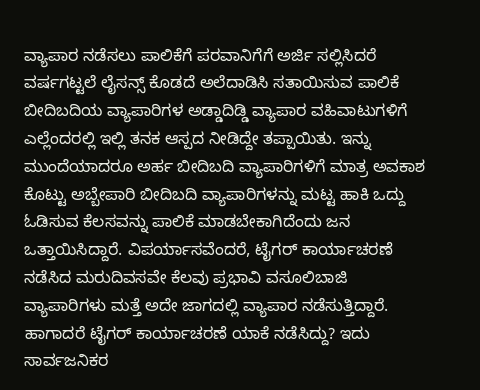ವ್ಯಾಪಾರ ನಡೆಸಲು ಪಾಲಿಕೆಗೆ ಪರವಾನಿಗೆಗೆ ಅರ್ಜಿ ಸಲ್ಲಿಸಿದರೆ ವರ್ಷಗಟ್ಟಲೆ ಲೈಸನ್ಸ್ ಕೊಡದೆ ಅಲೆದಾಡಿಸಿ ಸತಾಯಿಸುವ ಪಾಲಿಕೆ ಬೀದಿಬದಿಯ ವ್ಯಾಪಾರಿಗಳ ಅಡ್ಡಾದಿಡ್ಡಿ ವ್ಯಾಪಾರ ವಹಿವಾಟುಗಳಿಗೆ ಎಲ್ಲೆಂದರಲ್ಲಿ ಇಲ್ಲಿ ತನಕ ಆಸ್ಪದ ನೀಡಿದ್ದೇ ತಪ್ಪಾಯಿತು. ಇನ್ನು ಮುಂದೆಯಾದರೂ ಅರ್ಹ ಬೀದಿಬದಿ ವ್ಯಾಪಾರಿಗಳಿಗೆ ಮಾತ್ರ ಅವಕಾಶ ಕೊಟ್ಟು ಅಬ್ಬೇಪಾರಿ ಬೀದಿಬದಿ ವ್ಯಾಪಾರಿಗಳನ್ನು ಮಟ್ಟ ಹಾಕಿ ಒದ್ದು ಓಡಿಸುವ ಕೆಲಸವನ್ನು ಪಾಲಿಕೆ ಮಾಡಬೇಕಾಗಿದೆಂದು ಜನ ಒತ್ತಾಯಿಸಿದ್ದಾರೆ. ವಿಪರ್ಯಾಸವೆಂದರೆ, ಟೈಗರ್ ಕಾರ್ಯಾಚರಣೆ ನಡೆಸಿದ ಮರುದಿವಸವೇ ಕೆಲವು ಪ್ರಭಾವಿ ವಸೂಲಿಬಾಜಿ ವ್ಯಾಪಾರಿಗಳು ಮತ್ತೆ ಅದೇ ಜಾಗದಲ್ಲಿ ವ್ಯಾಪಾರ ನಡೆಸುತ್ತಿದ್ದಾರೆ. ಹಾಗಾದರೆ ಟೈಗರ್ ಕಾರ್ಯಾಚರಣೆ ಯಾಕೆ ನಡೆಸಿದ್ದು? ಇದು ಸಾರ್ವಜನಿಕರ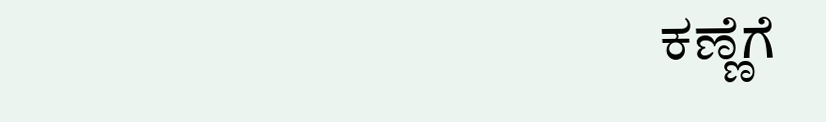ಕಣ್ಣೆಗೆ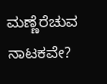ಮಣ್ಣೆರೆಚುವ ನಾಟಕವೇ?